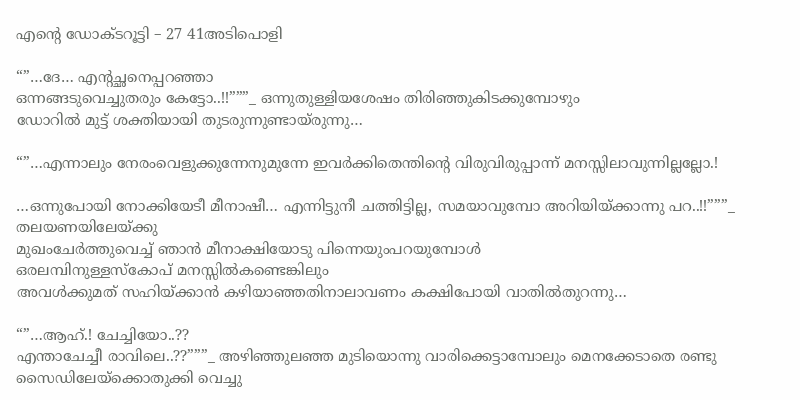എന്റെ ഡോക്ടറൂട്ടി – 27 41അടിപൊളി

“”…ദേ… എന്റച്ഛനെപ്പറഞ്ഞാ
ഒന്നങ്ങടുവെച്ചുതരും കേട്ടോ..!!”””_ ഒന്നുതുള്ളിയശേഷം തിരിഞ്ഞുകിടക്കുമ്പോഴും
ഡോറിൽ മുട്ട് ശക്തിയായി തുടരുന്നുണ്ടായ്രുന്നു…

“”…എന്നാലും നേരംവെളുക്കുന്നേനുമുന്നേ ഇവർക്കിതെന്തിന്റെ വിരുവിരുപ്പാന്ന് മനസ്സിലാവുന്നില്ലല്ലോ.!

…ഒന്നുപോയി നോക്കിയേടീ മീനാഷീ… എന്നിട്ടുനീ ചത്തിട്ടില്ല, സമയാവുമ്പോ അറിയിയ്ക്കാന്നു പറ..!!”””_ തലയണയിലേയ്ക്കു
മുഖംചേർത്തുവെച്ച് ഞാൻ മീനാക്ഷിയോടു പിന്നെയുംപറയുമ്പോൾ
ഒരലമ്പിനുള്ളസ്കോപ് മനസ്സിൽകണ്ടെങ്കിലും
അവൾക്കുമത് സഹിയ്ക്കാൻ കഴിയാഞ്ഞതിനാലാവണം കക്ഷിപോയി വാതിൽതുറന്നു…

“”…ആഹ്.! ചേച്ചിയോ..??
എന്താചേച്ചീ രാവിലെ..??”””_ അഴിഞ്ഞുലഞ്ഞ മുടിയൊന്നു വാരിക്കെട്ടാമ്പോലും മെനക്കേടാതെ രണ്ടു സൈഡിലേയ്ക്കൊതുക്കി വെച്ചു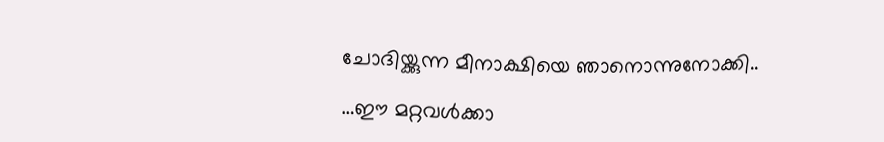ചോദിയ്ക്കുന്ന മീനാക്ഷിയെ ഞാനൊന്നുനോക്കി..

…ഈ മറ്റവൾക്കാ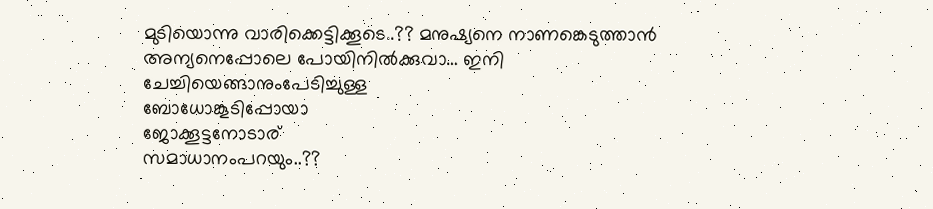മുടിയൊന്നു വാരിക്കെട്ടിക്കൂടെ..?? മനുഷ്യനെ നാണങ്കെടുത്താൻ അന്യനെപ്പോലെ പോയിനിൽക്കുവാ… ഇനി ചേച്ചിയെങ്ങാനുംപേടിച്ചുള്ള
ബോധോങ്കൂടിപ്പോയാ
ജോക്കൂട്ടനോടാര്
സമാധാനംപറയും..??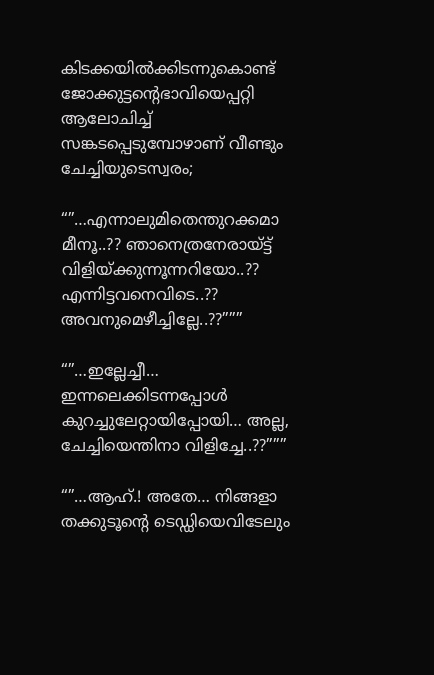കിടക്കയിൽക്കിടന്നുകൊണ്ട് ജോക്കുട്ടന്റെഭാവിയെപ്പറ്റി
ആലോചിച്ച് സങ്കടപ്പെടുമ്പോഴാണ് വീണ്ടും ചേച്ചിയുടെസ്വരം;

“”…എന്നാലുമിതെന്തുറക്കമാ
മീനൂ..?? ഞാനെത്രനേരായ്ട്ട് വിളിയ്ക്കുന്നൂന്നറിയോ..?? എന്നിട്ടവനെവിടെ..?? അവനുമെഴീച്ചില്ലേ..??”””

“”…ഇല്ലേച്ചീ… ഇന്നലെക്കിടന്നപ്പോൾ കുറച്ചുലേറ്റായിപ്പോയി… അല്ല, ചേച്ചിയെന്തിനാ വിളിച്ചേ..??”””

“”…ആഹ്.! അതേ… നിങ്ങളാ തക്കുടൂന്റെ ടെഡ്ഡിയെവിടേലും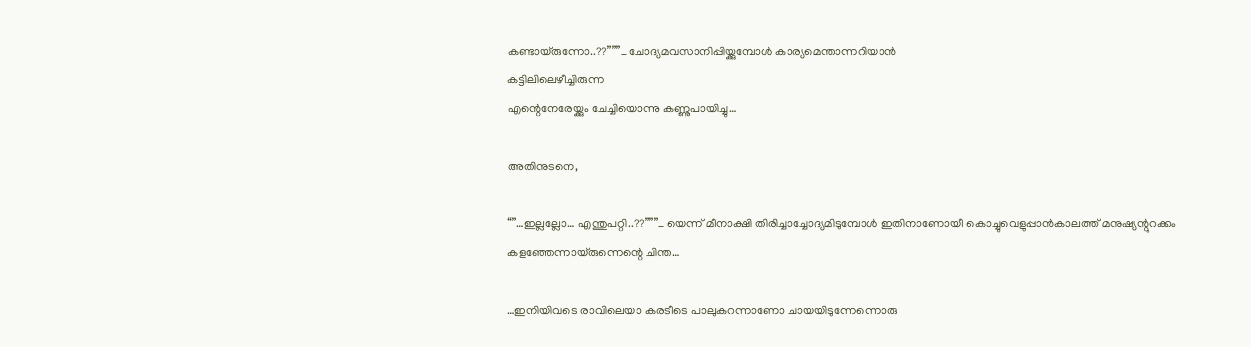കണ്ടായ്രുന്നോ..??”””_ ചോദ്യമവസാനിപ്പിയ്ക്കുമ്പോൾ കാര്യമെന്താന്നറിയാൻ
കട്ടിലിലെഴീച്ചിരുന്ന
എന്റെനേരേയ്ക്കും ചേച്ചിയൊന്നു കണ്ണുപായിച്ചു…

അതിനുടനെ,

“”…ഇല്ലല്ലോ… എന്തുപറ്റി..??”””_ യെന്ന് മീനാക്ഷി തിരിച്ചാച്ചോദ്യമിടുമ്പോൾ ഇതിനാണോയീ കൊച്ചുവെളുപ്പാൻകാലത്ത് മനുഷ്യന്റുറക്കം കളഞ്ഞേന്നായ്രുന്നെന്റെ ചിന്ത…

…ഇനിയിവടെ രാവിലെയാ കരടീടെ പാലുകറന്നാണോ ചായയിടുന്നേന്നൊരു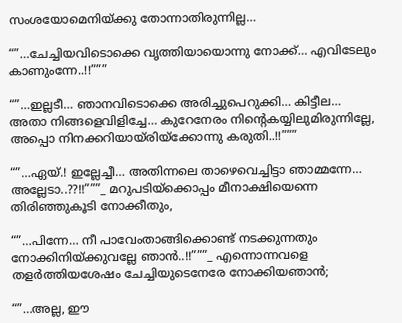സംശയോമെനിയ്ക്കു തോന്നാതിരുന്നില്ല…

“”…ചേച്ചിയവിടൊക്കെ വൃത്തിയായൊന്നു നോക്ക്… എവിടേലും കാണുംന്നേ..!!”””

“”…ഇല്ലടീ… ഞാനവിടൊക്കെ അരിച്ചുപെറുക്കി… കിട്ടീല… അതാ നിങ്ങളെവിളിച്ചേ… കുറേനേരം നിന്റെകയ്യിലുമിരുന്നില്ലേ, അപ്പൊ നിനക്കറിയായ്രിയ്ക്കോന്നു കരുതി..!!”””

“”…ഏയ്‌.! ഇല്ലേച്ചീ… അതിന്നലെ താഴെവെച്ചിട്ടാ ഞാമ്മന്നേ… അല്ലേടാ..??!!”””_ മറുപടിയ്ക്കൊപ്പം മീനാക്ഷിയെന്നെ തിരിഞ്ഞുകൂടി നോക്കീതും,

“”…പിന്നേ… നീ പാവേംതാങ്ങിക്കൊണ്ട് നടക്കുന്നതും നോക്കിനിയ്ക്കുവല്ലേ ഞാൻ..!!”””_ എന്നൊന്നവളെ തളർത്തിയശേഷം ചേച്ചിയുടെനേരേ നോക്കിയഞാൻ;

“”…അല്ല, ഈ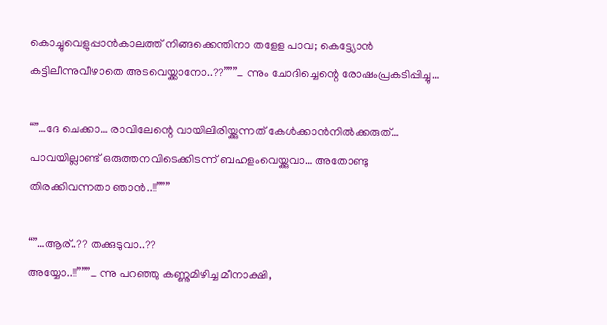കൊച്ചുവെളുപ്പാൻകാലത്ത് നിങ്ങക്കെന്തിനാ തളേള പാവ; കെട്ട്യോൻ കട്ടിലീന്നുവീഴാതെ അടവെയ്ക്കാനോ..??”””_ ന്നും ചോദിച്ചെന്റെ രോഷംപ്രകടിപ്പിച്ചു…

“”…ദേ ചെക്കാ… രാവിലേന്റെ വായിലിരിയ്ക്കുന്നത് കേൾക്കാൻനിൽക്കരുത്… പാവയില്ലാണ്ട് ഒരുത്തനവിടെക്കിടന്ന് ബഹളംവെയ്ക്കുവാ… അതോണ്ടു തിരക്കിവന്നതാ ഞാൻ..!!”””

“”…ആര്..?? തക്കുടുവാ..??
അയ്യോ..!!”””_ ന്നു പറഞ്ഞു കണ്ണുമിഴിച്ച മീനാക്ഷി,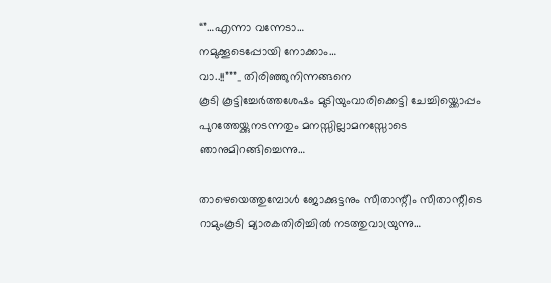“”…എന്നാ വന്നേടാ…
നമുക്കൂടെപ്പോയി നോക്കാം…
വാ..!!”””_ തിരിഞ്ഞുനിന്നങ്ങനെ
കൂടി കൂട്ടിച്ചേർത്തശേഷം മുടിയുംവാരിക്കെട്ടി ചേച്ചിയ്ക്കൊപ്പം പുറത്തേയ്ക്കുനടന്നതും മനസ്സില്ലാമനസ്സോടെ ഞാനുമിറങ്ങിച്ചെന്നു…

താഴെയെത്തുമ്പോൾ ജോക്കുട്ടനും സീതാന്റീം സീതാന്റീടെ റാമുംകൂടി മ്യാരകതിരിച്ചിൽ നടത്തുവായ്രുന്നു…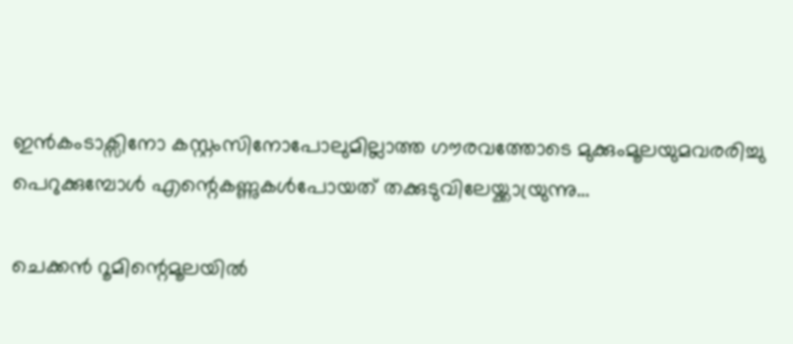ഇൻകംടാക്സിനോ കസ്റ്റംസിനോപോലുമില്ലാത്ത ഗൗരവത്തോടെ മുക്കുംമൂലയുമവരരിച്ചു പെറുക്കുമ്പോൾ എന്റെകണ്ണുകൾപോയത് തക്കുടുവിലേയ്ക്കായ്രുന്നു…

ചെക്കൻ റൂമിന്റെമൂലയിൽ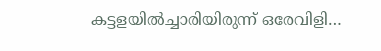കട്ടളയിൽച്ചാരിയിരുന്ന് ഒരേവിളി…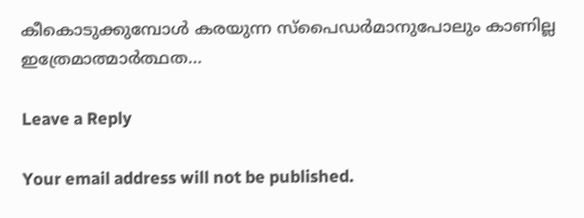കീകൊടുക്കുമ്പോൾ കരയുന്ന സ്പൈഡർമാനുപോലും കാണില്ല ഇത്രേമാത്മാർത്ഥത…

Leave a Reply

Your email address will not be published.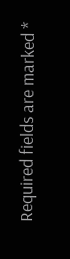Required fields are marked *